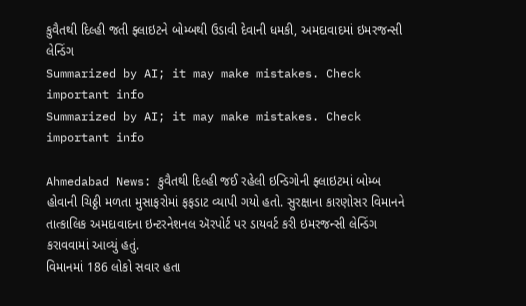કુવૈતથી દિલ્હી જતી ફ્લાઇટને બોમ્બથી ઉડાવી દેવાની ધમકી, અમદાવાદમાં ઇમરજન્સી લેન્ડિંગ
Summarized by AI; it may make mistakes. Check important info
Summarized by AI; it may make mistakes. Check important info

Ahmedabad News: કુવૈતથી દિલ્હી જઈ રહેલી ઇન્ડિગોની ફ્લાઇટમાં બોમ્બ હોવાની ચિઠ્ઠી મળતા મુસાફરોમાં ફફડાટ વ્યાપી ગયો હતો. સુરક્ષાના કારણોસર વિમાનને તાત્કાલિક અમદાવાદના ઇન્ટરનેશનલ ઍરપોર્ટ પર ડાયવર્ટ કરી ઇમરજન્સી લેન્ડિંગ કરાવવામાં આવ્યું હતું.
વિમાનમાં 186 લોકો સવાર હતા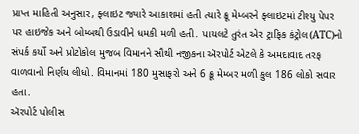પ્રાપ્ત માહિતી અનુસાર, ફ્લાઇટ જ્યારે આકાશમાં હતી ત્યારે ક્રૂ મેમ્બરને ફ્લાઇટમાં ટીશ્યુ પેપર પર હાઇજેક અને બોમ્બથી ઉડાવીને ધમકી મળી હતી. પાયલટે તુરંત એર ટ્રાફિક કંટ્રોલ(ATC)નો સંપર્ક કર્યો અને પ્રોટોકોલ મુજબ વિમાનને સૌથી નજીકના ઍરપોર્ટ એટલે કે અમદાવાદ તરફ વાળવાનો નિર્ણય લીધો. વિમાનમાં 180 મુસાફરો અને 6 ક્રૂ મેમ્બર મળી કુલ 186 લોકો સવાર હતા.
ઍરપોર્ટ પોલીસ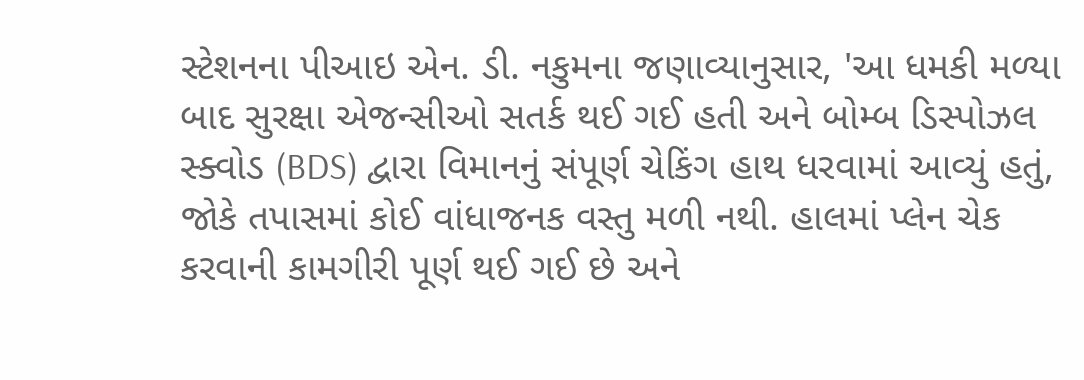સ્ટેશનના પીઆઇ એન. ડી. નકુમના જણાવ્યાનુસાર, 'આ ધમકી મળ્યા બાદ સુરક્ષા એજન્સીઓ સતર્ક થઈ ગઈ હતી અને બોમ્બ ડિસ્પોઝલ સ્ક્વોડ (BDS) દ્વારા વિમાનનું સંપૂર્ણ ચેકિંગ હાથ ધરવામાં આવ્યું હતું, જોકે તપાસમાં કોઈ વાંધાજનક વસ્તુ મળી નથી. હાલમાં પ્લેન ચેક કરવાની કામગીરી પૂર્ણ થઈ ગઈ છે અને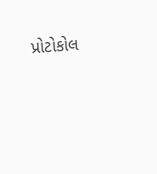પ્રોટોકોલ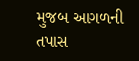મુજબ આગળની તપાસ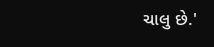ચાલુ છે.'